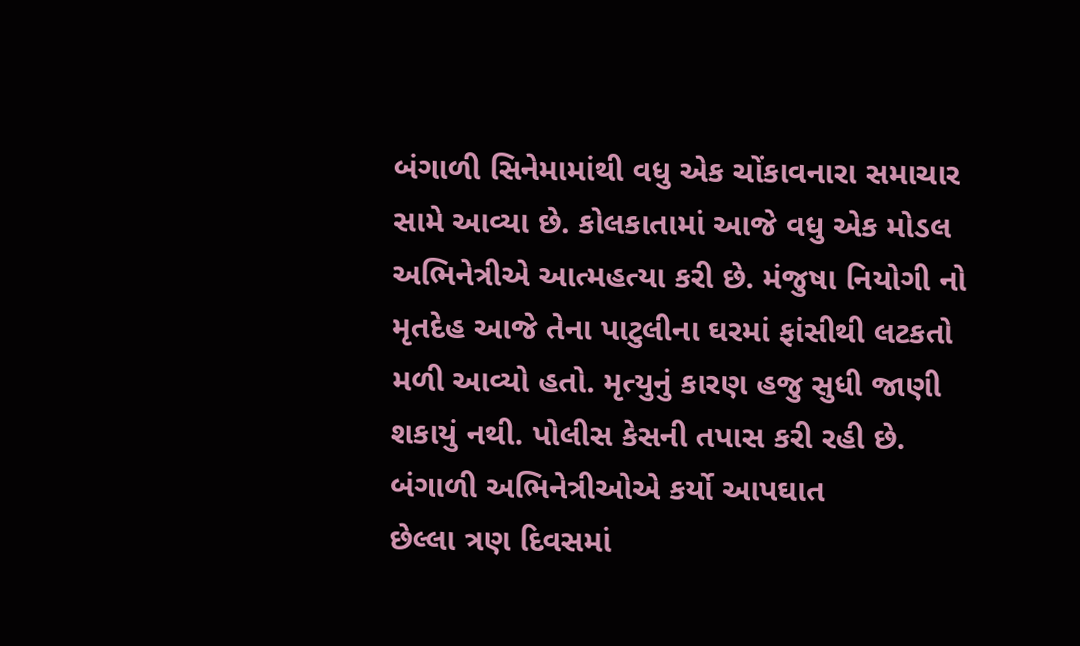બંગાળી સિનેમામાંથી વધુ એક ચોંકાવનારા સમાચાર સામે આવ્યા છે. કોલકાતામાં આજે વધુ એક મોડલ અભિનેત્રીએ આત્મહત્યા કરી છે. મંજુષા નિયોગી નો મૃતદેહ આજે તેના પાટુલીના ઘરમાં ફાંસીથી લટકતો મળી આવ્યો હતો. મૃત્યુનું કારણ હજુ સુધી જાણી શકાયું નથી. પોલીસ કેસની તપાસ કરી રહી છે.
બંગાળી અભિનેત્રીઓએ કર્યો આપઘાત
છેલ્લા ત્રણ દિવસમાં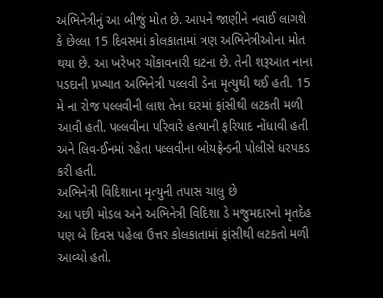અભિનેત્રીનું આ બીજું મોત છે. આપને જાણીને નવાઈ લાગશે કે છેલ્લા 15 દિવસમાં કોલકાતામાં ત્રણ અભિનેત્રીઓના મોત થયા છે. આ ખરેખર ચોંકાવનારી ઘટના છે. તેની શરૂઆત નાના પડદાની પ્રખ્યાત અભિનેત્રી પલ્લવી ડેના મૃત્યુથી થઈ હતી. 15 મે ના રોજ પલ્લવીની લાશ તેના ઘરમાં ફાંસીથી લટકતી મળી આવી હતી. પલ્લવીના પરિવારે હત્યાની ફરિયાદ નોંધાવી હતી અને લિવ-ઈનમાં રહેતા પલ્લવીના બોયફ્રેન્ડની પોલીસે ધરપકડ કરી હતી.
અભિનેત્રી વિદિશાના મૃત્યુની તપાસ ચાલુ છે
આ પછી મોડલ અને અભિનેત્રી વિદિશા ડે મજુમદારનો મૃતદેહ પણ બે દિવસ પહેલા ઉત્તર કોલકાતામાં ફાંસીથી લટકતો મળી આવ્યો હતો.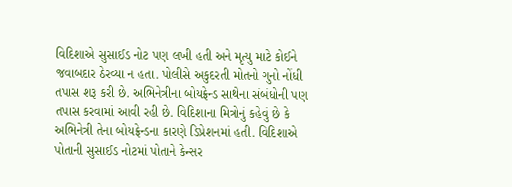વિદિશાએ સુસાઈડ નોટ પણ લખી હતી અને મૃત્યુ માટે કોઈને જવાબદાર ઠેરવ્યા ન હતા. પોલીસે અકુદરતી મોતનો ગુનો નોંધી તપાસ શરૂ કરી છે. અભિનેત્રીના બોયફ્રેન્ડ સાથેના સંબંધોની પણ તપાસ કરવામાં આવી રહી છે. વિદિશાના મિત્રોનું કહેવું છે કે અભિનેત્રી તેના બોયફ્રેન્ડના કારણે ડિપ્રેશનમાં હતી. વિદિશાએ પોતાની સુસાઈડ નોટમાં પોતાને કેન્સર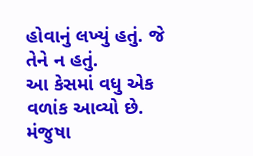હોવાનું લખ્યું હતું. જે તેને ન હતું.
આ કેસમાં વધુ એક વળાંક આવ્યો છે. મંજુષા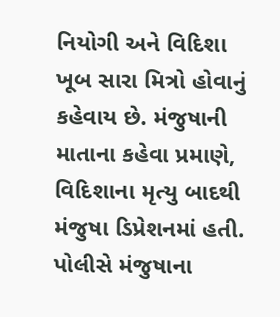નિયોગી અને વિદિશા ખૂબ સારા મિત્રો હોવાનું કહેવાય છે. મંજુષાની માતાના કહેવા પ્રમાણે, વિદિશાના મૃત્યુ બાદથી મંજુષા ડિપ્રેશનમાં હતી. પોલીસે મંજુષાના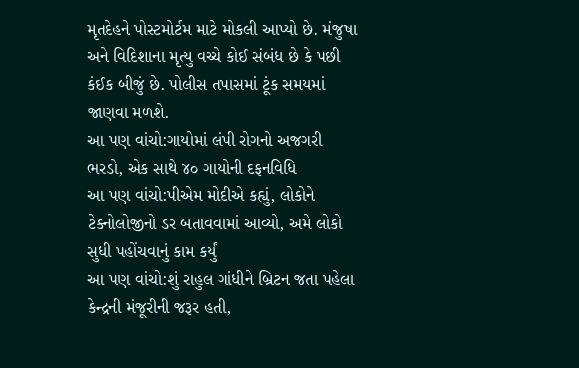મૃતદેહને પોસ્ટમોર્ટમ માટે મોકલી આપ્યો છે. મંજુષા અને વિદિશાના મૃત્યુ વચ્ચે કોઈ સંબંધ છે કે પછી કંઈક બીજું છે. પોલીસ તપાસમાં ટૂંક સમયમાં જાણવા મળશે.
આ પણ વાંચો:ગાયોમાં લંપી રોગનો અજગરી ભરડો, એક સાથે ૪૦ ગાયોની દફનવિધિ
આ પણ વાંચો:પીએમ મોદીએ કહ્યું, લોકોને ટેક્નોલોજીનો ડર બતાવવામાં આવ્યો, અમે લોકો સુધી પહોંચવાનું કામ કર્યું
આ પણ વાંચો:શું રાહુલ ગાંધીને બ્રિટન જતા પહેલા કેન્દ્રની મંજૂરીની જરૂર હતી,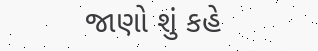જાણો શું કહે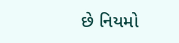છે નિયમો